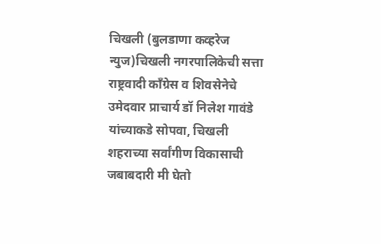चिखली (बुलडाणा कव्हरेज न्युज)चिखली नगरपालिकेची सत्ता राष्ट्रवादी काँग्रेस व शिवसेनेचे उमेदवार प्राचार्य डॉ निलेश गावंडे यांच्याकडे सोपवा, चिखली शहराच्या सर्वांगीण विकासाची जबाबदारी मी घेतो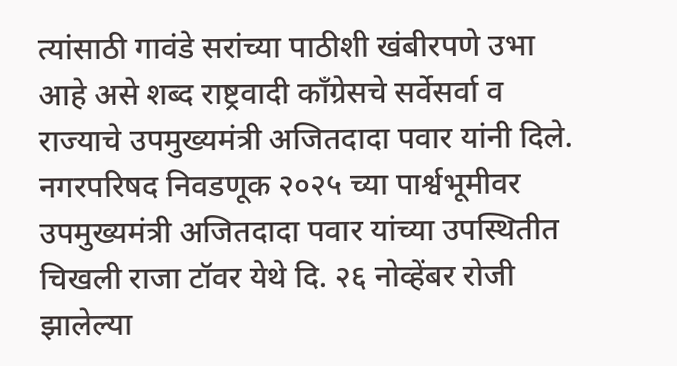त्यांसाठी गावंडे सरांच्या पाठीशी खंबीरपणे उभा आहे असे शब्द राष्ट्रवादी काँग्रेसचे सर्वेसर्वा व राज्याचे उपमुख्यमंत्री अजितदादा पवार यांनी दिले. नगरपरिषद निवडणूक २०२५ च्या पार्श्वभूमीवर उपमुख्यमंत्री अजितदादा पवार यांच्या उपस्थितीत चिखली राजा टॉवर येथे दि. २६ नोव्हेंबर रोजी झालेल्या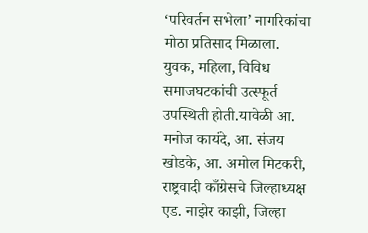‘परिवर्तन सभेला’ नागरिकांचा मोठा प्रतिसाद मिळाला. युवक, महिला, विविध समाजघटकांची उत्स्फूर्त उपस्थिती होती.यावेळी आ. मनोज कायंदे, आ. संजय खोडके, आ. अमोल मिटकरी, राष्ट्रवादी काँग्रेसचे जिल्हाध्यक्ष एड. नाझेर काझी, जिल्हा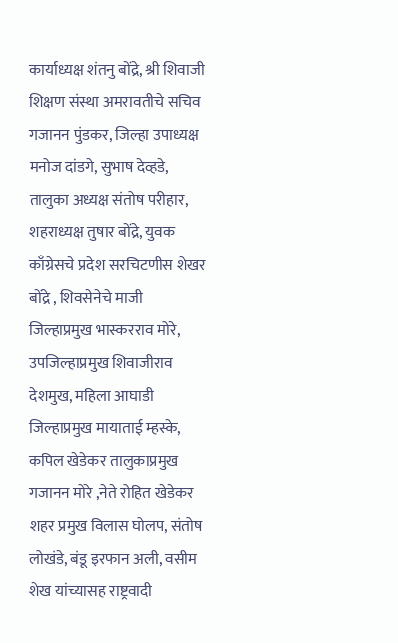कार्याध्यक्ष शंतनु बोंद्रे, श्री शिवाजी शिक्षण संस्था अमरावतीचे सचिव गजानन पुंडकर, जिल्हा उपाध्यक्ष मनोज दांडगे, सुभाष देव्हडे, तालुका अध्यक्ष संतोष परीहार, शहराध्यक्ष तुषार बोंद्रे, युवक काँग्रेसचे प्रदेश सरचिटणीस शेखर बोंद्रे , शिवसेनेचे माजी जिल्हाप्रमुख भास्करराव मोरे, उपजिल्हाप्रमुख शिवाजीराव देशमुख, महिला आघाडी जिल्हाप्रमुख मायाताई म्हस्के, कपिल खेडेकर तालुकाप्रमुख गजानन मोरे ,नेते रोहित खेडेकर शहर प्रमुख विलास घोलप, संतोष लोखंडे, बंडू इरफान अली, वसीम शेख यांच्यासह राष्ट्रवादी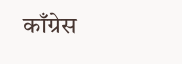काँग्रेस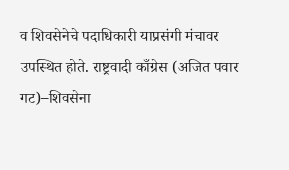व शिवसेनेचे पदाधिकारी याप्रसंगी मंचावर उपस्थित होते. राष्ट्रवादी काँग्रेस (अजित पवार गट)–शिवसेना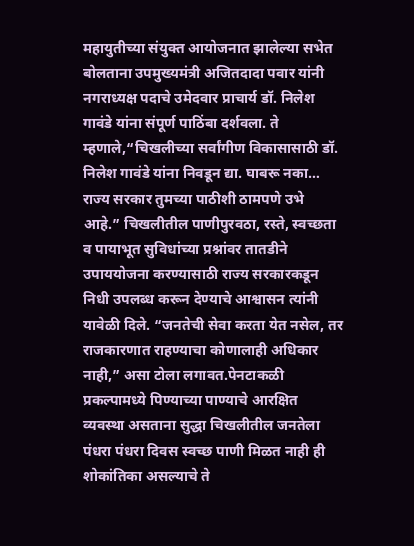महायुतीच्या संयुक्त आयोजनात झालेल्या सभेत बोलताना उपमुख्यमंत्री अजितदादा पवार यांनी नगराध्यक्ष पदाचे उमेदवार प्राचार्य डॉ. निलेश गावंडे यांना संपूर्ण पाठिंबा दर्शवला. ते म्हणाले,“चिखलीच्या सर्वांगीण विकासासाठी डॉ. निलेश गावंडे यांना निवडून द्या. घाबरू नका… राज्य सरकार तुमच्या पाठीशी ठामपणे उभे आहे.” चिखलीतील पाणीपुरवठा, रस्ते, स्वच्छता व पायाभूत सुविधांच्या प्रश्नांवर तातडीने उपाययोजना करण्यासाठी राज्य सरकारकडून निधी उपलब्ध करून देण्याचे आश्वासन त्यांनी यावेळी दिले. “जनतेची सेवा करता येत नसेल, तर राजकारणात राहण्याचा कोणालाही अधिकार नाही,” असा टोला लगावत.पेनटाकळी प्रकल्पामध्ये पिण्याच्या पाण्याचे आरक्षित व्यवस्था असताना सुद्धा चिखलीतील जनतेला पंधरा पंधरा दिवस स्वच्छ पाणी मिळत नाही ही शोकांतिका असल्याचे ते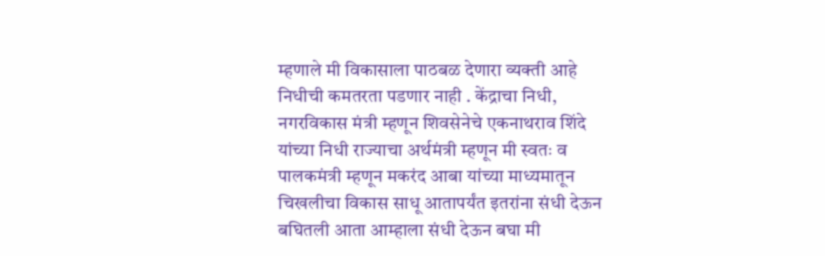म्हणाले मी विकासाला पाठबळ देणारा व्यक्ती आहे निधीची कमतरता पडणार नाही . केंद्राचा निधी, नगरविकास मंत्री म्हणून शिवसेनेचे एकनाथराव शिंदे यांच्या निधी राज्याचा अर्थमंत्री म्हणून मी स्वतः व पालकमंत्री म्हणून मकरंद आबा यांच्या माध्यमातून चिखलीचा विकास साधू आतापर्यंत इतरांना संधी देऊन बघितली आता आम्हाला संधी देऊन बघा मी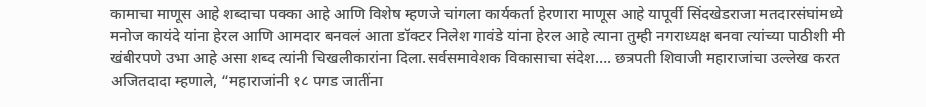कामाचा माणूस आहे शब्दाचा पक्का आहे आणि विशेष म्हणजे चांगला कार्यकर्ता हेरणारा माणूस आहे यापूर्वी सिंदखेडराजा मतदारसंघांमध्ये मनोज कायंदे यांना हेरल आणि आमदार बनवलं आता डॉक्टर निलेश गावंडे यांना हेरल आहे त्याना तुम्ही नगराध्यक्ष बनवा त्यांच्या पाठीशी मी खंबीरपणे उभा आहे असा शब्द त्यांनी चिखलीकारांना दिला.सर्वसमावेशक विकासाचा संदेश…. छत्रपती शिवाजी महाराजांचा उल्लेख करत अजितदादा म्हणाले, “महाराजांनी १८ पगड जातींना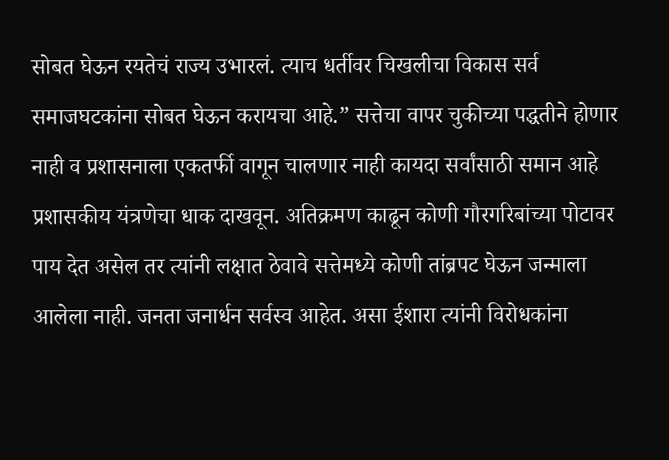सोबत घेऊन रयतेचं राज्य उभारलं. त्याच धर्तीवर चिखलीचा विकास सर्व समाजघटकांना सोबत घेऊन करायचा आहे.” सत्तेचा वापर चुकीच्या पद्धतीने होणार नाही व प्रशासनाला एकतर्फी वागून चालणार नाही कायदा सर्वांसाठी समान आहे प्रशासकीय यंत्रणेचा धाक दाखवून. अतिक्रमण काढून कोणी गौरगरिबांच्या पोटावर पाय देत असेल तर त्यांनी लक्षात ठेवावे सत्तेमध्ये कोणी तांब्रपट घेऊन जन्माला आलेला नाही. जनता जनार्धन सर्वस्व आहेत. असा ईशारा त्यांनी विरोधकांना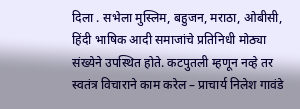दिला . सभेला मुस्लिम, बहुजन, मराठा, ओबीसी, हिंदी भाषिक आदी समाजांचे प्रतिनिधी मोठ्या संख्येने उपस्थित होते. कटपुतली म्हणून नव्हे तर स्वतंत्र विचाराने काम करेल – प्राचार्य निलेश गावंडे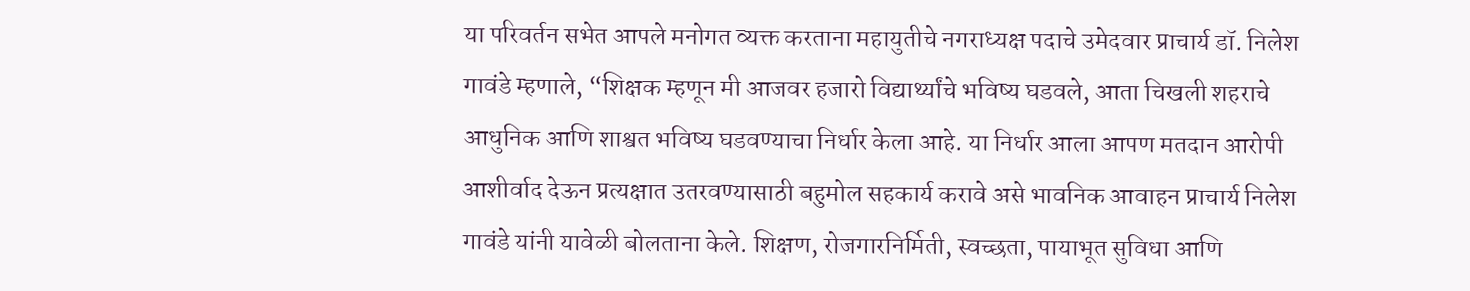या परिवर्तन सभेत आपले मनोगत व्यक्त करताना महायुतीचे नगराध्यक्ष पदाचे उमेदवार प्राचार्य डॉ. निलेश गावंडे म्हणाले, “शिक्षक म्हणून मी आजवर हजारो विद्यार्थ्यांचे भविष्य घडवले, आता चिखली शहराचे आधुनिक आणि शाश्वत भविष्य घडवण्याचा निर्धार केला आहे. या निर्धार आला आपण मतदान आरोपी आशीर्वाद देऊन प्रत्यक्षात उतरवण्यासाठी बहुमोल सहकार्य करावे असे भावनिक आवाहन प्राचार्य निलेश गावंडे यांनी यावेळी बोलताना केले. शिक्षण, रोजगारनिर्मिती, स्वच्छता, पायाभूत सुविधा आणि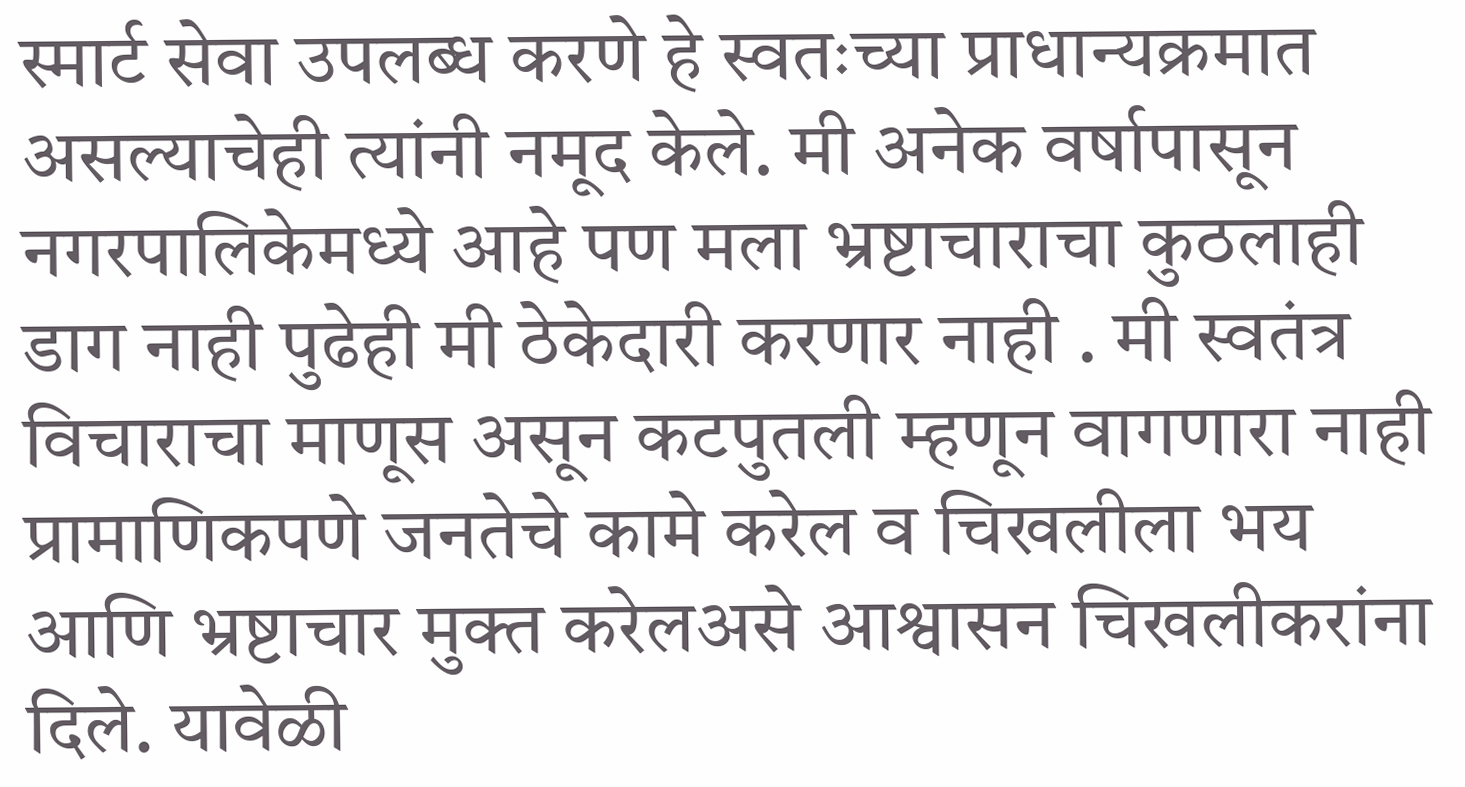स्मार्ट सेवा उपलब्ध करणे हे स्वतःच्या प्राधान्यक्रमात असल्याचेही त्यांनी नमूद केले. मी अनेक वर्षापासून नगरपालिकेमध्ये आहे पण मला भ्रष्टाचाराचा कुठलाही डाग नाही पुढेही मी ठेकेदारी करणार नाही . मी स्वतंत्र विचाराचा माणूस असून कटपुतली म्हणून वागणारा नाही प्रामाणिकपणे जनतेचे कामे करेल व चिखलीला भय आणि भ्रष्टाचार मुक्त करेलअसे आश्वासन चिखलीकरांना दिले. यावेळी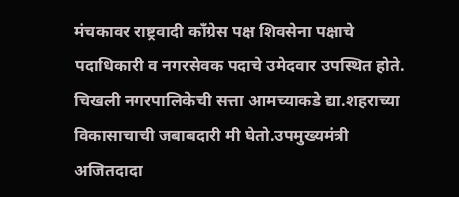मंचकावर राष्ट्रवादी काँग्रेस पक्ष शिवसेना पक्षाचे पदाधिकारी व नगरसेवक पदाचे उमेदवार उपस्थित होते.
चिखली नगरपालिकेची सत्ता आमच्याकडे द्या.शहराच्या विकासाचाची जबाबदारी मी घेतो.उपमुख्यमंत्री अजितदादा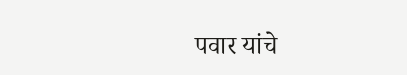पवार यांचे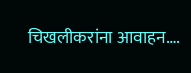चिखलीकरांना आवाहन….